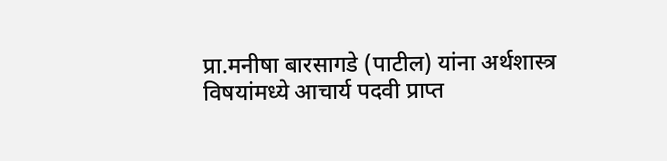प्रा.मनीषा बारसागडे (पाटील) यांना अर्थशास्त्र विषयांमध्ये आचार्य पदवी प्राप्त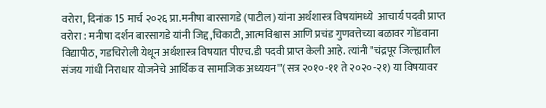वरोरा, दिनांक 15 मार्च २०२६ प्रा.मनीषा बारसागडे (पाटील) यांना अर्थशास्त्र विषयांमध्ये  आचार्य पदवी प्राप्त वरोरा : मनीषा दर्शन बारसागडे यांनी जिद्द,चिकाटी, आत्मविश्वास आणि प्रचंड गुणवत्तेच्या बळावर गोंडवाना विद्यापीठ, गडचिरोली येथून अर्थशास्त्र विषयात पीएच.डी पदवी प्राप्त केली आहे. त्यांनी "चंद्रपूर जिल्ह्यातील संजय गांधी निराधार योजनेचे आर्थिक व सामाजिक अध्ययन'"(सत्र २०१०-११ ते २०२०-२१) या विषयावर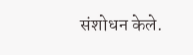संशोधन केले.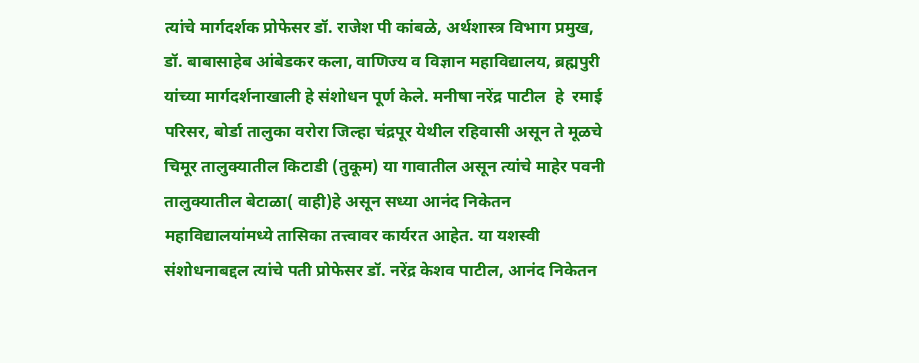त्यांचे मार्गदर्शक प्रोफेसर डॉ. राजेश पी कांबळे, अर्थशास्त्र विभाग प्रमुख, डॉ. बाबासाहेब आंबेडकर कला, वाणिज्य व विज्ञान महाविद्यालय, ब्रह्मपुरी यांच्या मार्गदर्शनाखाली हे संशोधन पूर्ण केले. मनीषा नरेंद्र पाटील  हे  रमाई परिसर, बोर्डा तालुका वरोरा जिल्हा चंद्रपूर येथील रहिवासी असून ते मूळचे चिमूर तालुक्यातील किटाडी (तुकूम) या गावातील असून त्यांचे माहेर पवनी तालुक्यातील बेटाळा( वाही)हे असून सध्या आनंद निकेतन महाविद्यालयांमध्ये तासिका तत्त्वावर कार्यरत आहेत. या यशस्वी संशोधनाबद्दल त्यांचे पती प्रोफेसर डॉ. नरेंद्र केशव पाटील, आनंद निकेतन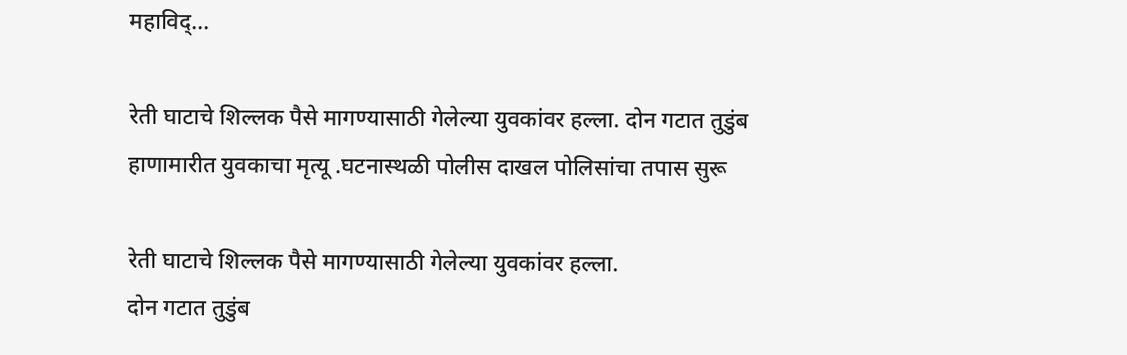महाविद्...

रेती घाटाचे शिल्लक पैसे मागण्यासाठी गेलेल्या युवकांवर हल्ला. दोन गटात तुडुंब हाणामारीत युवकाचा मृत्यू .घटनास्थळी पोलीस दाखल पोलिसांचा तपास सुरू

रेती घाटाचे शिल्लक पैसे मागण्यासाठी गेलेल्या युवकांवर हल्ला.
दोन गटात तुडुंब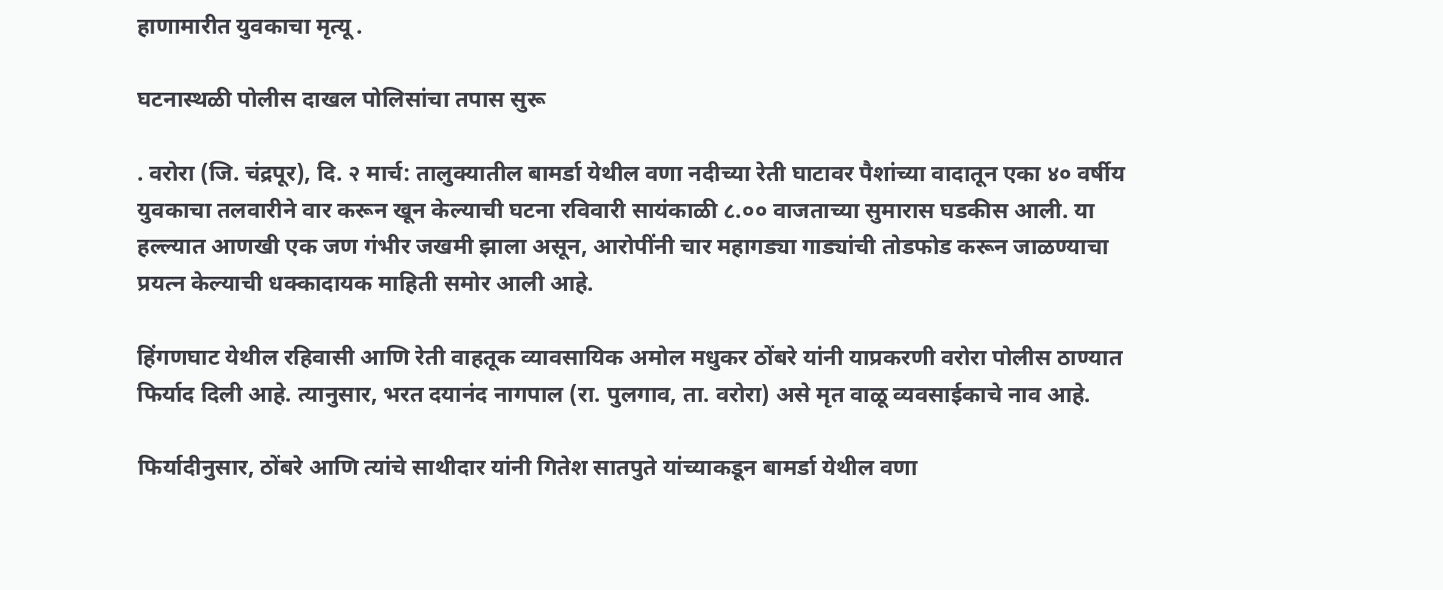हाणामारीत युवकाचा मृत्यू .

घटनास्थळी पोलीस दाखल पोलिसांचा तपास सुरू

. वरोरा (जि. चंद्रपूर), दि. २ मार्च: तालुक्यातील बामर्डा येथील वणा नदीच्या रेती घाटावर पैशांच्या वादातून एका ४० वर्षीय युवकाचा तलवारीने वार करून खून केल्याची घटना रविवारी सायंकाळी ८.०० वाजताच्या सुमारास घडकीस आली. या हल्ल्यात आणखी एक जण गंभीर जखमी झाला असून, आरोपींनी चार महागड्या गाड्यांची तोडफोड करून जाळण्याचा प्रयत्न केल्याची धक्कादायक माहिती समोर आली आहे.

हिंगणघाट येथील रहिवासी आणि रेती वाहतूक व्यावसायिक अमोल मधुकर ठोंबरे यांनी याप्रकरणी वरोरा पोलीस ठाण्यात फिर्याद दिली आहे. त्यानुसार, भरत दयानंद नागपाल (रा. पुलगाव, ता. वरोरा) असे मृत वाळू व्यवसाईकाचे नाव आहे.

फिर्यादीनुसार, ठोंबरे आणि त्यांचे साथीदार यांनी गितेश सातपुते यांच्याकडून बामर्डा येथील वणा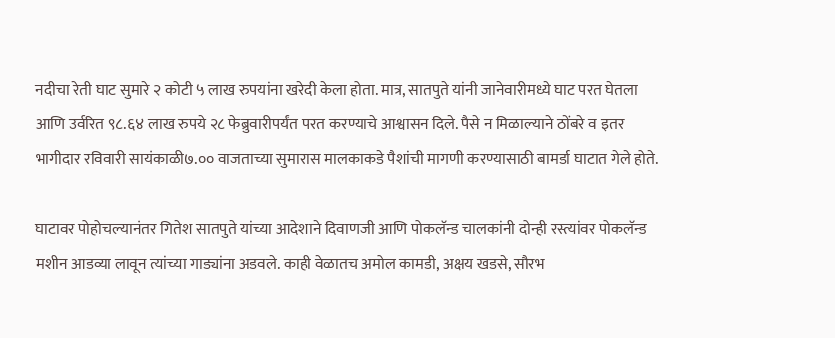नदीचा रेती घाट सुमारे २ कोटी ५ लाख रुपयांना खरेदी केला होता. मात्र, सातपुते यांनी जानेवारीमध्ये घाट परत घेतला आणि उर्वरित ९८.६४ लाख रुपये २८ फेब्रुवारीपर्यंत परत करण्याचे आश्वासन दिले. पैसे न मिळाल्याने ठोंबरे व इतर भागीदार रविवारी सायंकाळी७.०० वाजताच्या सुमारास मालकाकडे पैशांची मागणी करण्यासाठी बामर्डा घाटात गेले होते.

घाटावर पोहोचल्यानंतर गितेश सातपुते यांच्या आदेशाने दिवाणजी आणि पोकलॅन्ड चालकांनी दोन्ही रस्त्यांवर पोकलॅन्ड मशीन आडव्या लावून त्यांच्या गाड्यांना अडवले. काही वेळातच अमोल कामडी, अक्षय खडसे, सौरभ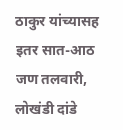ठाकुर यांच्यासह इतर सात-आठ जण तलवारी, लोखंडी दांडे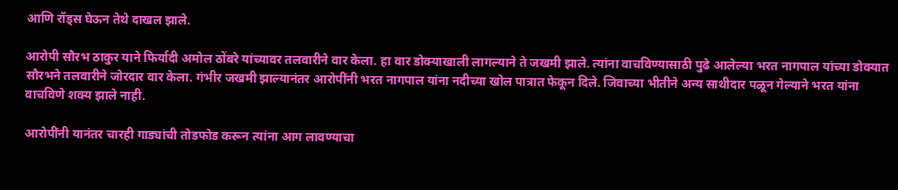आणि रॉड्स घेऊन तेथे दाखल झाले.

आरोपी सौरभ ठाकुर याने फिर्यादी अमोल ठोंबरे यांच्यावर तलवारीने वार केला. हा वार डोक्याखाली लागल्याने ते जखमी झाले. त्यांना वाचविण्यासाठी पुढे आलेल्या भरत नागपाल यांच्या डोक्यात सौरभने तलवारीने जोरदार वार केला. गंभीर जखमी झाल्यानंतर आरोपींनी भरत नागपाल यांना नदीच्या खोल पात्रात फेकून दिले. जिवाच्या भीतीने अन्य साथीदार पळून गेल्याने भरत यांना वाचविणे शक्य झाले नाही.

आरोपींनी यानंतर चारही गाड्यांची तोडफोड करून त्यांना आग लावण्याचा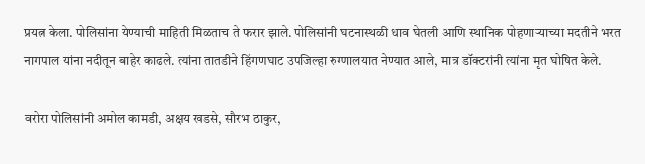प्रयत्न केला. पोलिसांना येण्याची माहिती मिळताच ते फरार झाले. पोलिसांनी घटनास्थळी धाव घेतली आणि स्थानिक पोहणाऱ्याच्या मदतीने भरत नागपाल यांना नदीतून बाहेर काढले. त्यांना तातडीने हिंगणघाट उपजिल्हा रुग्णालयात नेण्यात आले, मात्र डॉक्टरांनी त्यांना मृत घोषित केले.

वरोरा पोलिसांनी अमोल कामडी, अक्षय खडसे, सौरभ ठाकुर,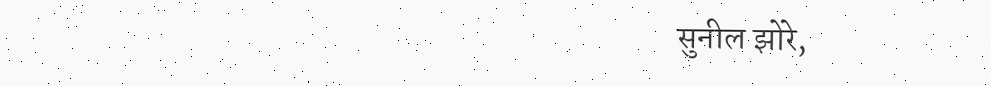सुनील झोरे,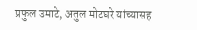प्रफुल उमाटे, अतुल मोटघरे यांच्यासह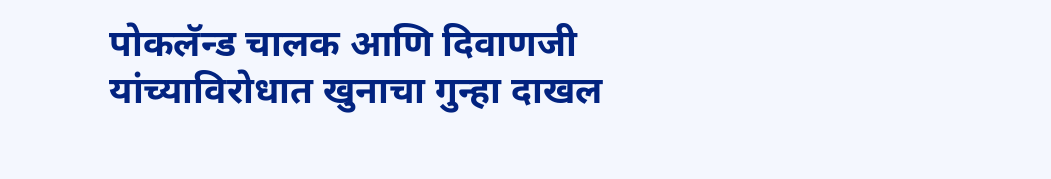पोकलॅन्ड चालक आणि दिवाणजी यांच्याविरोधात खुनाचा गुन्हा दाखल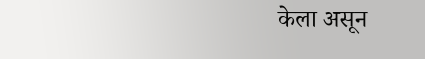केला असून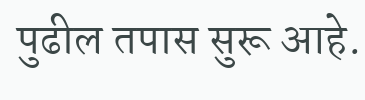पुढील तपास सुरू आहे.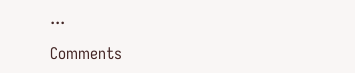...

Comments